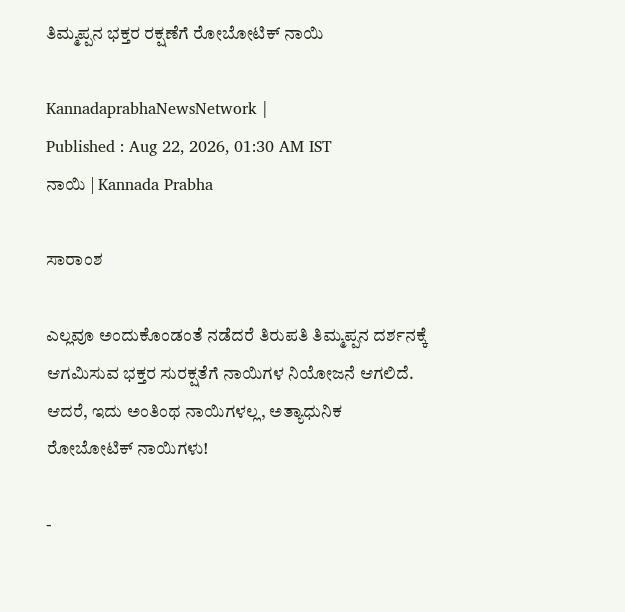ತಿಮ್ಮಪ್ಪನ ಭಕ್ತರ ರಕ್ಷಣೆಗೆ ರೋಬೋಟಿಕ್‌ ನಾಯಿ

KannadaprabhaNewsNetwork |
Published : Aug 22, 2026, 01:30 AM IST
ನಾಯಿ | Kannada Prabha

ಸಾರಾಂಶ

ಎಲ್ಲವೂ ಅಂದುಕೊಂಡಂತೆ ನಡೆದರೆ ತಿರುಪತಿ ತಿಮ್ಮಪ್ಪನ ದರ್ಶನಕ್ಕೆ ಆಗಮಿಸುವ ಭಕ್ತರ ಸುರಕ್ಷತೆಗೆ ನಾಯಿಗಳ ನಿಯೋಜನೆ ಆಗಲಿದೆ. ಆದರೆ, ಇದು ಅಂತಿಂಥ ನಾಯಿಗಳಲ್ಲ, ಅತ್ಯಾಧುನಿಕ ರೋಬೋಟಿಕ್‌ ನಾಯಿಗಳು!

-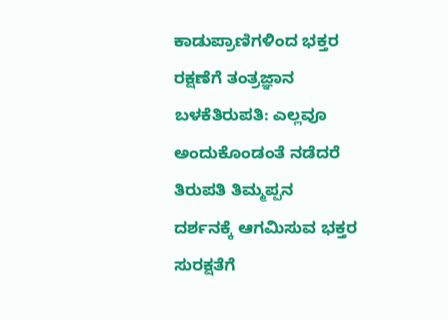ಕಾಡುಪ್ರಾಣಿಗಳಿಂದ ಭಕ್ತರ ರಕ್ಷಣೆಗೆ ತಂತ್ರಜ್ಞಾನ ಬಳಕೆತಿರುಪತಿ: ಎಲ್ಲವೂ ಅಂದುಕೊಂಡಂತೆ ನಡೆದರೆ ತಿರುಪತಿ ತಿಮ್ಮಪ್ಪನ ದರ್ಶನಕ್ಕೆ ಆಗಮಿಸುವ ಭಕ್ತರ ಸುರಕ್ಷತೆಗೆ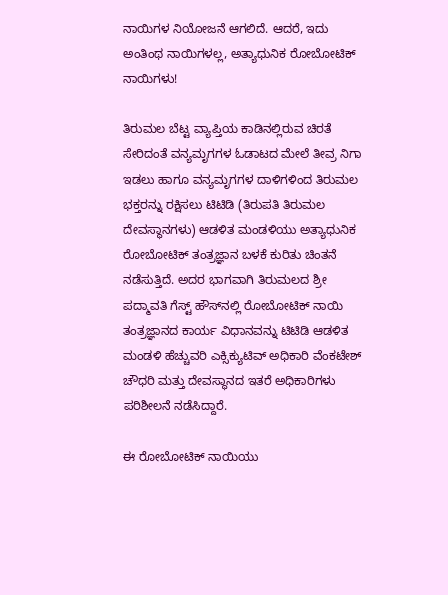ನಾಯಿಗಳ ನಿಯೋಜನೆ ಆಗಲಿದೆ. ಆದರೆ, ಇದು ಅಂತಿಂಥ ನಾಯಿಗಳಲ್ಲ, ಅತ್ಯಾಧುನಿಕ ರೋಬೋಟಿಕ್‌ ನಾಯಿಗಳು!

ತಿರುಮಲ ಬೆಟ್ಟ ವ್ಯಾಪ್ತಿಯ ಕಾಡಿನಲ್ಲಿರುವ ಚಿರತೆ ಸೇರಿದಂತೆ ವನ್ಯಮೃಗಗಳ ಓಡಾಟದ ಮೇಲೆ ತೀವ್ರ ನಿಗಾ ಇಡಲು ಹಾಗೂ ವನ್ಯಮೃಗಗಳ ದಾಳಿಗಳಿಂದ ತಿರುಮಲ ಭಕ್ತರನ್ನು ರಕ್ಷಿಸಲು ಟಿಟಿಡಿ (ತಿರುಪತಿ ತಿರುಮಲ ದೇವಸ್ಥಾನಗಳು) ಆಡಳಿತ ಮಂಡಳಿಯು ಅತ್ಯಾಧುನಿಕ ರೋಬೋಟಿಕ್‌ ತಂತ್ರಜ್ಞಾನ ಬಳಕೆ ಕುರಿತು ಚಿಂತನೆ ನಡೆಸುತ್ತಿದೆ. ಅದರ ಭಾಗವಾಗಿ ತಿರುಮಲದ ಶ್ರೀ ಪದ್ಮಾವತಿ ಗೆಸ್ಟ್‌ ಹೌಸ್‌ನಲ್ಲಿ ರೋಬೋಟಿಕ್‌ ನಾಯಿ ತಂತ್ರಜ್ಞಾನದ ಕಾರ್ಯ ವಿಧಾನವನ್ನು ಟಿಟಿಡಿ ಆಡಳಿತ ಮಂಡಳಿ ಹೆಚ್ಚುವರಿ ಎಕ್ಸಿಕ್ಯುಟಿವ್‌ ಅಧಿಕಾರಿ ವೆಂಕಟೇಶ್ ಚೌಧರಿ ಮತ್ತು ದೇವಸ್ಥಾನದ ಇತರೆ ಅಧಿಕಾರಿಗಳು ಪರಿಶೀಲನೆ ನಡೆಸಿದ್ದಾರೆ.

ಈ ರೋಬೋಟಿಕ್ ನಾಯಿಯು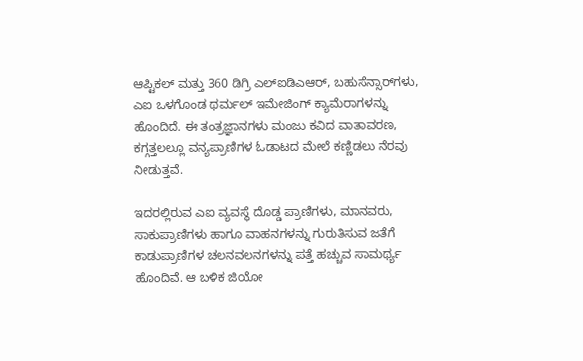ಆಪ್ಟಿಕಲ್‌ ಮತ್ತು 360 ಡಿಗ್ರಿ ಎಲ್‌ಐಡಿಎಆರ್‌, ಬಹುಸೆನ್ಸಾರ್‌ಗಳು, ಎಐ ಒಳಗೊಂಡ ಥರ್ಮಲ್‌ ಇಮೇಜಿಂಗ್‌ ಕ್ಯಾಮೆರಾಗಳನ್ನು ಹೊಂದಿದೆ. ಈ ತಂತ್ರಜ್ಞಾನಗಳು ಮಂಜು ಕವಿದ ವಾತಾವರಣ, ಕಗ್ಗತ್ತಲಲ್ಲೂ ವನ್ಯಪ್ರಾಣಿಗಳ ಓಡಾಟದ ಮೇಲೆ ಕಣ್ಣಿಡಲು ನೆರವು ನೀಡುತ್ತವೆ.

ಇದರಲ್ಲಿರುವ ಎಐ ವ್ಯವಸ್ಥೆ ದೊಡ್ಡ ಪ್ರಾಣಿಗಳು, ಮಾನವರು, ಸಾಕುಪ್ರಾಣಿಗಳು ಹಾಗೂ ವಾಹನಗಳನ್ನು ಗುರುತಿಸುವ ಜತೆಗೆ ಕಾಡುಪ್ರಾಣಿಗಳ ಚಲನವಲನಗಳನ್ನು ಪತ್ತೆ ಹಚ್ಚುವ ಸಾಮರ್ಥ್ಯ ಹೊಂದಿವೆ. ಆ ಬಳಿಕ ಜಿಯೋ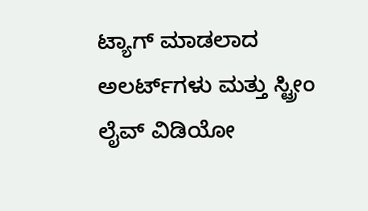ಟ್ಯಾಗ್‌ ಮಾಡಲಾದ ಅಲರ್ಟ್‌ಗಳು ಮತ್ತು ಸ್ಟ್ರೀಂ ಲೈವ್‌ ವಿಡಿಯೋ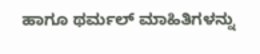ಹಾಗೂ ಥರ್ಮಲ್‌ ಮಾಹಿತಿಗಳನ್ನು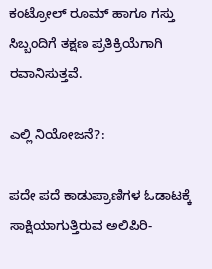ಕಂಟ್ರೋಲ್‌ ರೂಮ್‌ ಹಾಗೂ ಗಸ್ತು ಸಿಬ್ಬಂದಿಗೆ ತಕ್ಷಣ ಪ್ರತಿಕ್ರಿಯೆಗಾಗಿ ರವಾನಿಸುತ್ತವೆ.

ಎಲ್ಲಿ ನಿಯೋಜನೆ?:

ಪದೇ ಪದೆ ಕಾಡುಪ್ರಾಣಿಗಳ ಓಡಾಟಕ್ಕೆ ಸಾಕ್ಷಿಯಾಗುತ್ತಿರುವ ಅಲಿಪಿರಿ-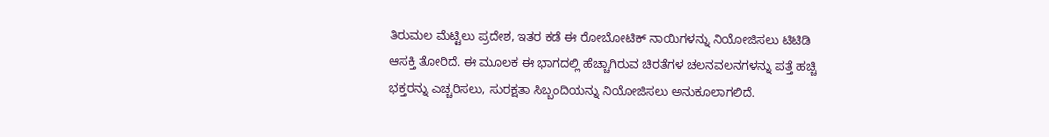ತಿರುಮಲ ಮೆಟ್ಟಿಲು ಪ್ರದೇಶ, ಇತರ ಕಡೆ ಈ ರೋಬೋಟಿಕ್‌ ನಾಯಿಗಳನ್ನು ನಿಯೋಜಿಸಲು ಟಿಟಿಡಿ ಆಸಕ್ತಿ ತೋರಿದೆ. ಈ ಮೂಲಕ ಈ ಭಾಗದಲ್ಲಿ ಹೆಚ್ಚಾಗಿರುವ ಚಿರತೆಗಳ ಚಲನವಲನಗಳನ್ನು ಪತ್ತೆ ಹಚ್ಚಿ ಭಕ್ತರನ್ನು ಎಚ್ಚರಿಸಲು, ಸುರಕ್ಷತಾ ಸಿಬ್ಬಂದಿಯನ್ನು ನಿಯೋಜಿಸಲು ಅನುಕೂಲಾಗಲಿದೆ.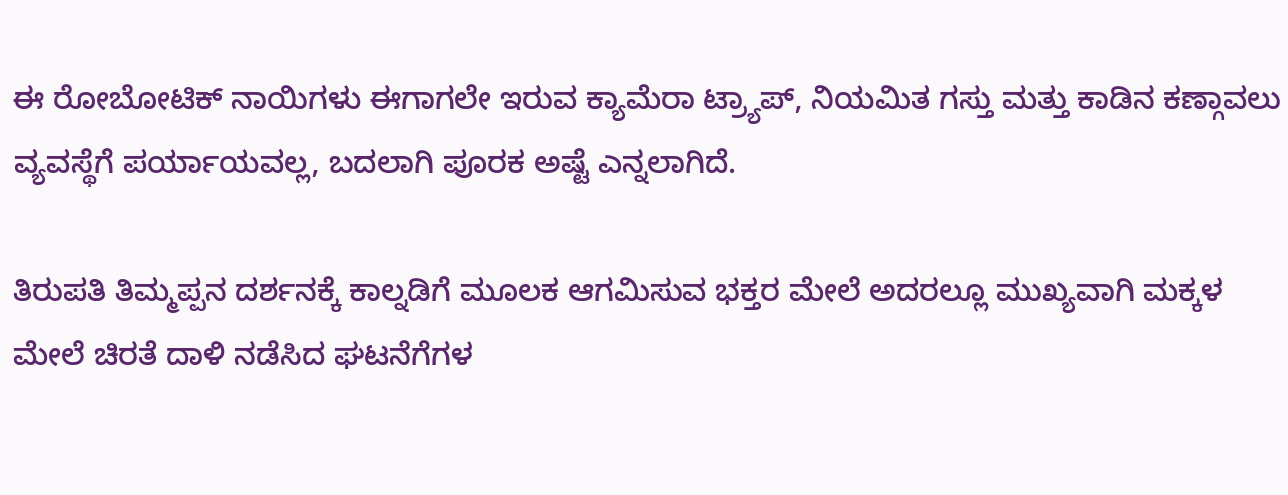ಈ ರೋಬೋಟಿಕ್‌ ನಾಯಿಗಳು ಈಗಾಗಲೇ ಇರುವ ಕ್ಯಾಮೆರಾ ಟ್ರ್ಯಾಪ್‌, ನಿಯಮಿತ ಗಸ್ತು ಮತ್ತು ಕಾಡಿನ ಕಣ್ಗಾವಲು ವ್ಯವಸ್ಥೆಗೆ ಪರ್ಯಾಯವಲ್ಲ, ಬದಲಾಗಿ ಪೂರಕ ಅಷ್ಟೆ ಎನ್ನಲಾಗಿದೆ.

ತಿರುಪತಿ ತಿಮ್ಮಪ್ಪನ ದರ್ಶನಕ್ಕೆ ಕಾಲ್ನಡಿಗೆ ಮೂಲಕ ಆಗಮಿಸುವ ಭಕ್ತರ ಮೇಲೆ ಅದರಲ್ಲೂ ಮುಖ್ಯವಾಗಿ ಮಕ್ಕಳ ಮೇಲೆ ಚಿರತೆ ದಾಳಿ ನಡೆಸಿದ ಘಟನೆಗೆಗಳ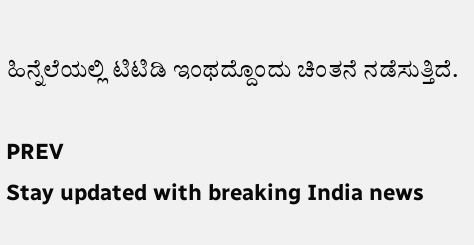ಹಿನ್ನೆಲೆಯಲ್ಲಿ ಟಿಟಿಡಿ ಇಂಥದ್ದೊಂದು ಚಿಂತನೆ ನಡೆಸುತ್ತಿದೆ.

PREV
Stay updated with breaking India news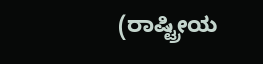(ರಾಷ್ಟ್ರೀಯ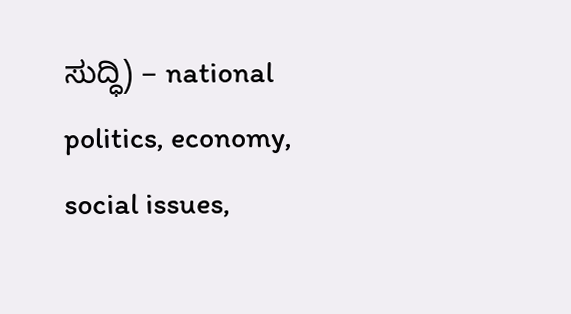ಸುದ್ಧಿ) – national politics, economy, social issues,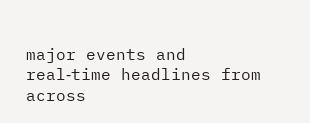major events and real‑time headlines from across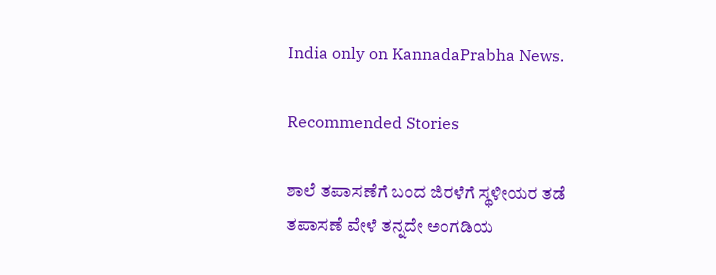India only on KannadaPrabha News.

Recommended Stories

ಶಾಲೆ ತಪಾಸಣೆಗೆ ಬಂದ ಜಿರಳೆಗೆ ಸ್ಥಳೀಯರ ತಡೆ
ತಪಾಸಣೆ ವೇಳೆ ತನ್ನದೇ ಅಂಗಡಿಯ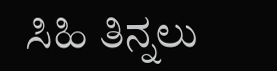ಸಿಹಿ ತಿನ್ನಲು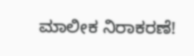ಮಾಲೀಕ ನಿರಾಕರಣೆ!